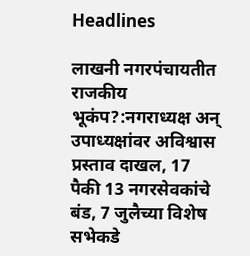Headlines

लाखनी नगरपंचायतीत राजकीय भूकंप?:नगराध्यक्ष अन् उपाध्यक्षांवर अविश्वास प्रस्ताव दाखल, 17 पैकी 13 नगरसेवकांचे बंड, 7 जुलैच्या विशेष सभेकडे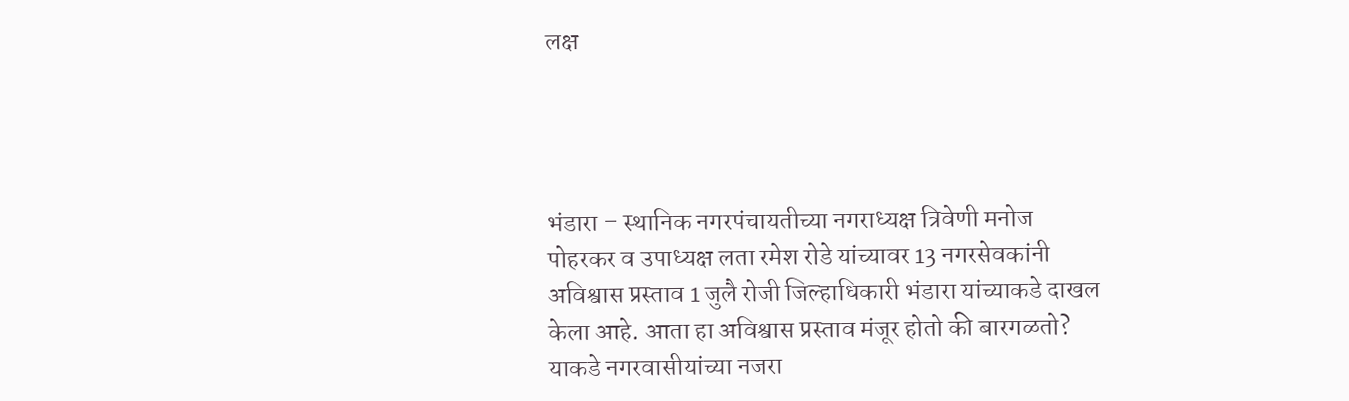लक्ष




भंडारा – स्थानिक नगरपंचायतीच्या नगराध्यक्ष त्रिवेणी मनोज पोहरकर व उपाध्यक्ष लता रमेश रोडे यांच्यावर 13 नगरसेवकांनी अविश्वास प्रस्ताव 1 जुलै रोजी जिल्हाधिकारी भंडारा यांच्याकडे दाखल केला आहे. आता हा अविश्वास प्रस्ताव मंजूर होतो की बारगळतो? याकडे नगरवासीयांच्या नजरा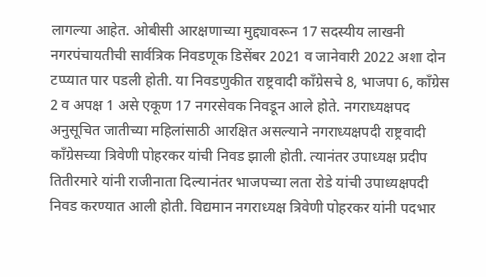लागल्या आहेत. ओबीसी आरक्षणाच्या मुद्द्यावरून 17 सदस्यीय लाखनी नगरपंचायतीची सार्वत्रिक निवडणूक डिसेंबर 2021 व जानेवारी 2022 अशा दोन टप्प्यात पार पडली होती. या निवडणुकीत राष्ट्रवादी काँग्रेसचे 8, भाजपा 6, काँग्रेस 2 व अपक्ष 1 असे एकूण 17 नगरसेवक निवडून आले होते. नगराध्यक्षपद अनुसूचित जातीच्या महिलांसाठी आरक्षित असल्याने नगराध्यक्षपदी राष्ट्रवादी काँग्रेसच्या त्रिवेणी पोहरकर यांची निवड झाली होती. त्यानंतर उपाध्यक्ष प्रदीप तितीरमारे यांनी राजीनाता दिल्यानंतर भाजपच्या लता रोडे यांची उपाध्यक्षपदी निवड करण्यात आली होती. विद्यमान नगराध्यक्ष त्रिवेणी पोहरकर यांनी पदभार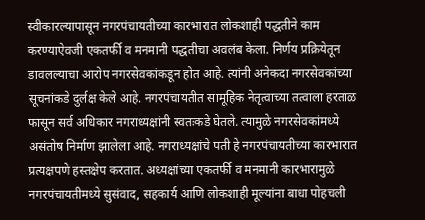स्वीकारल्यापासून नगरपंचायतीच्या कारभारात लोकशाही पद्धतीने काम करण्याऐवजी एकतर्फी व मनमानी पद्धतीचा अवलंब केला. निर्णय प्रक्रियेतून डावलल्याचा आरोप नगरसेवकांकडून होत आहे. त्यांनी अनेकदा नगरसेवकांच्या सूचनांकडे दुर्लक्ष केले आहे. नगरपंचायतीत सामूहिक नेतृत्वाच्या तत्वाला हरताळ फासून सर्व अधिकार नगराध्यक्षांनी स्वतःकडे घेतले. त्यामुळे नगरसेवकांमध्ये असंतोष निर्माण झालेला आहे. नगराध्यक्षांचे पती हे नगरपंचायतीच्या कारभारात प्रत्यक्षपणे हस्तक्षेप करतात. अध्यक्षांच्या एकतर्फी व मनमानी कारभारामुळे नगरपंचायतीमध्ये सुसंवाद, सहकार्य आणि लोकशाही मूल्यांना बाधा पोहचली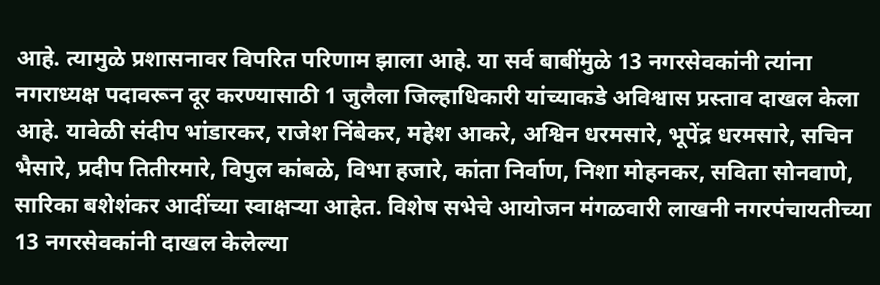आहे. त्यामुळे प्रशासनावर विपरित परिणाम झाला आहे. या सर्व बाबींमुळे 13 नगरसेवकांनी त्यांना नगराध्यक्ष पदावरून दूर करण्यासाठी 1 जुलैला जिल्हाधिकारी यांच्याकडे अविश्वास प्रस्ताव दाखल केला आहे. यावेळी संदीप भांडारकर, राजेश निंबेकर, महेश आकरे, अश्विन धरमसारे, भूपेंद्र धरमसारे, सचिन भैसारे, प्रदीप तितीरमारे, विपुल कांबळे, विभा हजारे, कांता निर्वाण, निशा मोहनकर, सविता सोनवाणे, सारिका बशेशंकर आदींच्या स्वाक्षऱ्या आहेत. विशेष सभेचे आयोजन मंगळवारी लाखनी नगरपंचायतीच्या 13 नगरसेवकांनी दाखल केलेल्या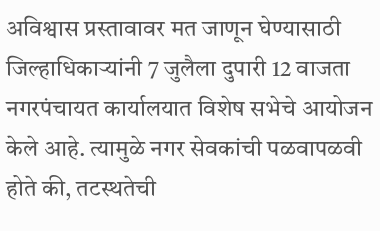अविश्वास प्रस्तावावर मत जाणून घेण्यासाठी जिल्हाधिकाऱ्यांनी 7 जुलैला दुपारी 12 वाजता नगरपंचायत कार्यालयात विशेष सभेचे आयोजन केले आहे. त्यामुळे नगर सेवकांची पळवापळवी होते की, तटस्थतेची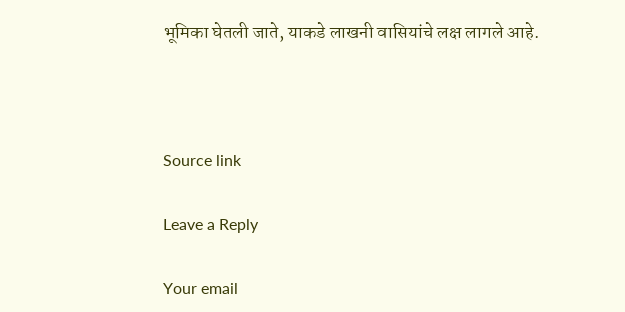भूमिका घेतली जाते, याकडे लाखनी वासियांचे लक्ष लागले आहे.



Source link

Leave a Reply

Your email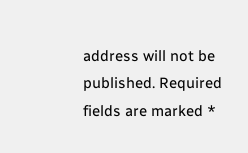address will not be published. Required fields are marked *